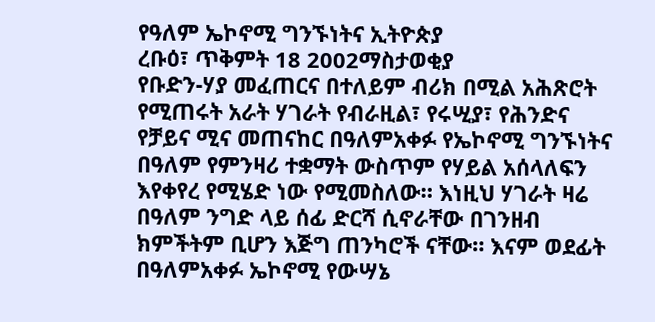የዓለም ኤኮኖሚ ግንኙነትና ኢትዮጵያ
ረቡዕ፣ ጥቅምት 18 2002ማስታወቂያ
የቡድን-ሃያ መፈጠርና በተለይም ብሪክ በሚል አሕጽሮት የሚጠሩት አራት ሃገራት የብራዚል፣ የሩሢያ፣ የሕንድና የቻይና ሚና መጠናከር በዓለምአቀፉ የኤኮኖሚ ግንኙነትና በዓለም የምንዛሪ ተቋማት ውስጥም የሃይል አሰላለፍን እየቀየረ የሚሄድ ነው የሚመስለው። እነዚህ ሃገራት ዛሬ በዓለም ንግድ ላይ ሰፊ ድርሻ ሲኖራቸው በገንዘብ ክምችትም ቢሆን እጅግ ጠንካሮች ናቸው። እናም ወደፊት በዓለምአቀፉ ኤኮኖሚ የውሣኔ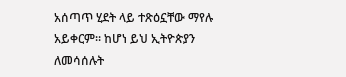አሰጣጥ ሂደት ላይ ተጽዕኗቸው ማየሉ አይቀርም። ከሆነ ይህ ኢትዮጵያን ለመሳሰሉት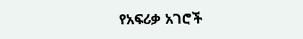የአፍሪቃ አገሮች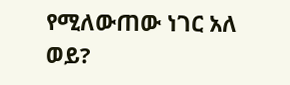የሚለውጠው ነገር አለ ወይ?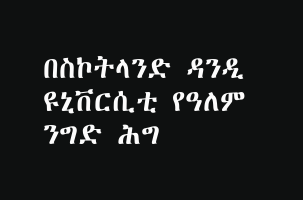በስኮትላንድ ዳንዲ ዩኒቨርሲቲ የዓለም ንግድ ሕግ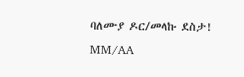ባለሙያ ዶር/መላኩ ደስታ!
MM/AA